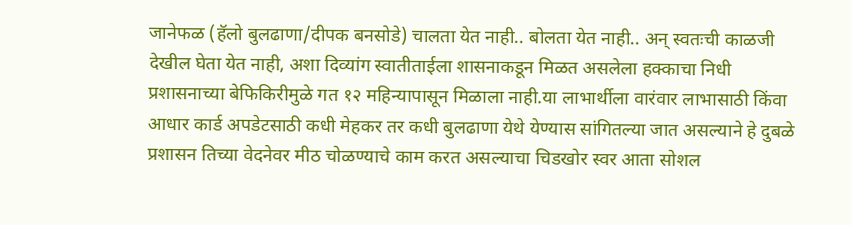जानेफळ (हॅलो बुलढाणा/दीपक बनसोडे) चालता येत नाही.. बोलता येत नाही.. अन् स्वतःची काळजी देखील घेता येत नाही, अशा दिव्यांग स्वातीताईला शासनाकडून मिळत असलेला हक्काचा निधी प्रशासनाच्या बेफिकिरीमुळे गत १२ महिन्यापासून मिळाला नाही.या लाभार्थीला वारंवार लाभासाठी किंवा आधार कार्ड अपडेटसाठी कधी मेहकर तर कधी बुलढाणा येथे येण्यास सांगितल्या जात असल्याने हे दुबळे प्रशासन तिच्या वेदनेवर मीठ चोळण्याचे काम करत असल्याचा चिडखोर स्वर आता सोशल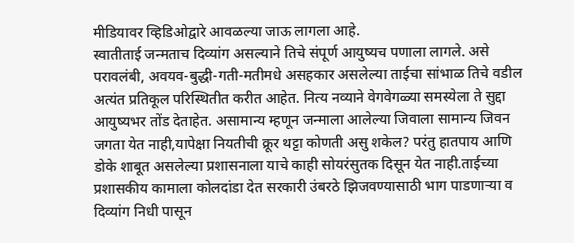मीडियावर व्हिडिओद्वारे आवळल्या जाऊ लागला आहे.
स्वातीताई जन्मताच दिव्यांग असल्याने तिचे संपूर्ण आयुष्यच पणाला लागले. असे परावलंबी, अवयव-बुद्धी-गती-मतीमधे असहकार असलेल्या ताईचा सांभाळ तिचे वडील अत्यंत प्रतिकूल परिस्थितीत करीत आहेत. नित्य नव्याने वेगवेगळ्या समस्येला ते सुद्दा आयुष्यभर तोंड देताहेत. असामान्य म्हणून जन्माला आलेल्या जिवाला सामान्य जिवन जगता येत नाही,यापेक्षा नियतीची क्रूर थट्टा कोणती असु शकेल? परंतु हातपाय आणि डोके शाबूत असलेल्या प्रशासनाला याचे काही सोयरंसुतक दिसून येत नाही.ताईच्या प्रशासकीय कामाला कोलदांडा देत सरकारी उंबरठे झिजवण्यासाठी भाग पाडणाऱ्या व दिव्यांग निधी पासून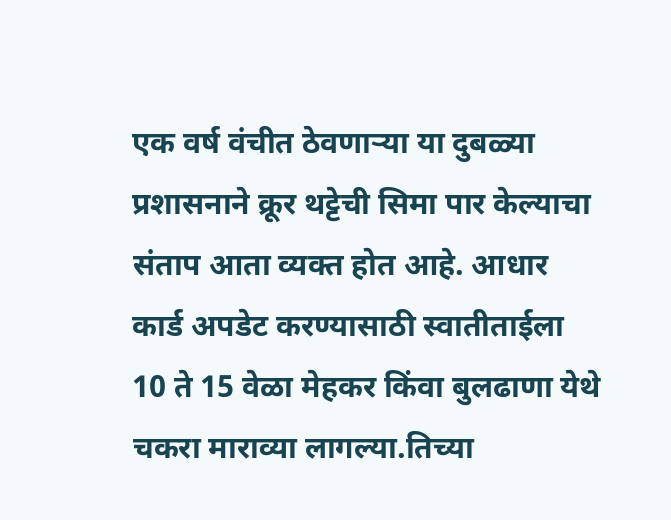एक वर्ष वंचीत ठेवणाऱ्या या दुबळ्या प्रशासनाने क्रूर थट्टेची सिमा पार केल्याचा संताप आता व्यक्त होत आहे. आधार कार्ड अपडेट करण्यासाठी स्वातीताईला 10 ते 15 वेळा मेहकर किंवा बुलढाणा येथे चकरा माराव्या लागल्या.तिच्या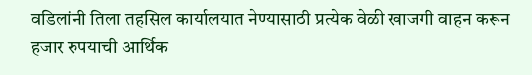वडिलांनी तिला तहसिल कार्यालयात नेण्यासाठी प्रत्येक वेळी खाजगी वाहन करून हजार रुपयाची आर्थिक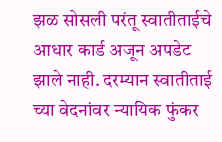झळ सोसली परंतू स्वातीताईचे आधार कार्ड अजून अपडेट झाले नाही. दरम्यान स्वातीताई च्या वेदनांवर न्यायिक फुंकर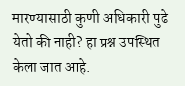मारण्यासाठी कुणी अधिकारी पुढे येतो की नाही? हा प्रश्न उपस्थित केला जात आहे.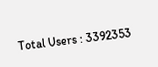Total Users : 3392353